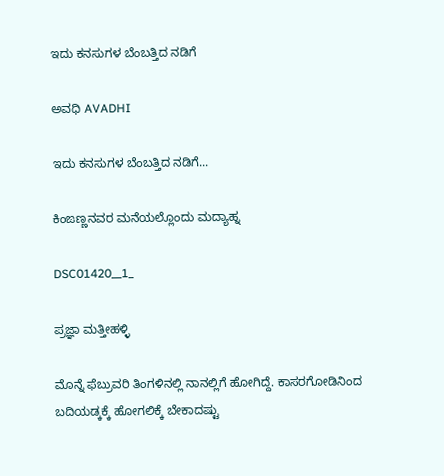ಇದು ಕನಸುಗಳ ಬೆಂಬತ್ತಿದ ನಡಿಗೆ‍

ಅವಧಿ AVADHI

ಇದು ಕನಸುಗಳ ಬೆಂಬತ್ತಿದ ನಡಿಗೆ...

ಕಿಂಙಣ್ಣನವರ ಮನೆಯಲ್ಲೊಂದು ಮದ್ಯಾಹ್ನ

DSC01420__1_

ಪ್ರಜ್ಞಾ ಮತ್ತೀಹಳ್ಳಿ

ಮೊನ್ನೆ ಫೆಬ್ರುವರಿ ತಿಂಗಳಿನಲ್ಲಿ ನಾನಲ್ಲಿಗೆ ಹೋಗಿದ್ದೆ. ಕಾಸರಗೋಡಿನಿಂದ ಬದಿಯಡ್ಕಕ್ಕೆ ಹೋಗಲಿಕ್ಕೆ ಬೇಕಾದಷ್ಟು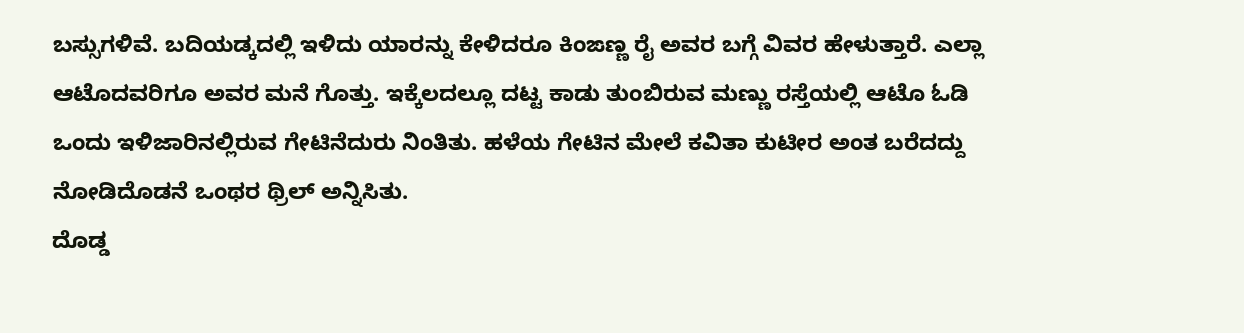ಬಸ್ಸುಗಳಿವೆ. ಬದಿಯಡ್ಕದಲ್ಲಿ ಇಳಿದು ಯಾರನ್ನು ಕೇಳಿದರೂ ಕಿಂಙಣ್ಣ ರೈ ಅವರ ಬಗ್ಗೆ ವಿವರ ಹೇಳುತ್ತಾರೆ. ಎಲ್ಲಾ ಆಟೊದವರಿಗೂ ಅವರ ಮನೆ ಗೊತ್ತು. ಇಕ್ಕೆಲದಲ್ಲೂ ದಟ್ಟ ಕಾಡು ತುಂಬಿರುವ ಮಣ್ಣು ರಸ್ತೆಯಲ್ಲಿ ಆಟೊ ಓಡಿ ಒಂದು ಇಳಿಜಾರಿನಲ್ಲಿರುವ ಗೇಟಿನೆದುರು ನಿಂತಿತು. ಹಳೆಯ ಗೇಟಿನ ಮೇಲೆ ಕವಿತಾ ಕುಟೀರ ಅಂತ ಬರೆದದ್ದು ನೋಡಿದೊಡನೆ ಒಂಥರ ಥ್ರಿಲ್ ಅನ್ನಿಸಿತು.
ದೊಡ್ಡ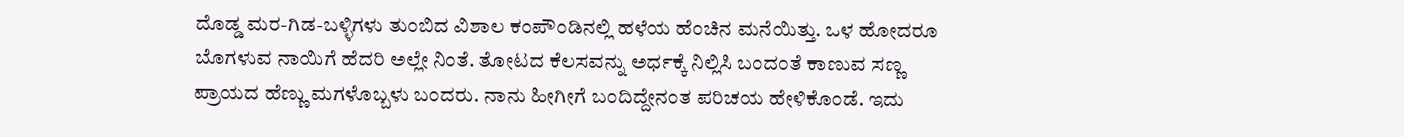ದೊಡ್ಡ ಮರ-ಗಿಡ-ಬಳ್ಳಿಗಳು ತುಂಬಿದ ವಿಶಾಲ ಕಂಪೌಂಡಿನಲ್ಲಿ ಹಳೆಯ ಹೆಂಚಿನ ಮನೆಯಿತ್ತು. ಒಳ ಹೋದರೂ ಬೊಗಳುವ ನಾಯಿಗೆ ಹೆದರಿ ಅಲ್ಲೇ ನಿಂತೆ. ತೋಟದ ಕೆಲಸವನ್ನು ಅರ್ಧಕ್ಕೆ ನಿಲ್ಲಿಸಿ ಬಂದಂತೆ ಕಾಣುವ ಸಣ್ಣ ಪ್ರಾಯದ ಹೆಣ್ಣು ಮಗಳೊಬ್ಬಳು ಬಂದರು. ನಾನು ಹೀಗೀಗೆ ಬಂದಿದ್ದೇನಂತ ಪರಿಚಯ ಹೇಳಿಕೊಂಡೆ. ಇದು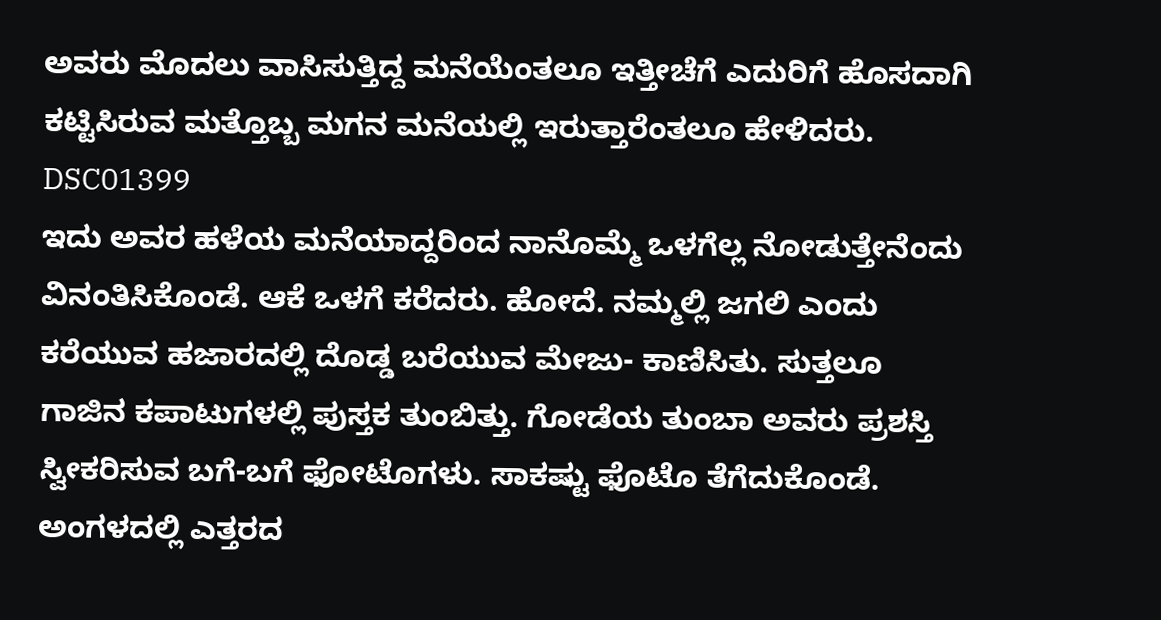ಅವರು ಮೊದಲು ವಾಸಿಸುತ್ತಿದ್ದ ಮನೆಯೆಂತಲೂ ಇತ್ತೀಚೆಗೆ ಎದುರಿಗೆ ಹೊಸದಾಗಿ ಕಟ್ಟಿಸಿರುವ ಮತ್ತೊಬ್ಬ ಮಗನ ಮನೆಯಲ್ಲಿ ಇರುತ್ತಾರೆಂತಲೂ ಹೇಳಿದರು.
DSC01399
ಇದು ಅವರ ಹಳೆಯ ಮನೆಯಾದ್ದರಿಂದ ನಾನೊಮ್ಮೆ ಒಳಗೆಲ್ಲ ನೋಡುತ್ತೇನೆಂದು ವಿನಂತಿಸಿಕೊಂಡೆ. ಆಕೆ ಒಳಗೆ ಕರೆದರು. ಹೋದೆ. ನಮ್ಮಲ್ಲಿ ಜಗಲಿ ಎಂದು ಕರೆಯುವ ಹಜಾರದಲ್ಲಿ ದೊಡ್ಡ ಬರೆಯುವ ಮೇಜು- ಕಾಣಿಸಿತು. ಸುತ್ತಲೂ ಗಾಜಿನ ಕಪಾಟುಗಳಲ್ಲಿ ಪುಸ್ತಕ ತುಂಬಿತ್ತು. ಗೋಡೆಯ ತುಂಬಾ ಅವರು ಪ್ರಶಸ್ತಿ ಸ್ವೀಕರಿಸುವ ಬಗೆ-ಬಗೆ ಫೋಟೊಗಳು. ಸಾಕಷ್ಟು ಫೊಟೊ ತೆಗೆದುಕೊಂಡೆ. ಅಂಗಳದಲ್ಲಿ ಎತ್ತರದ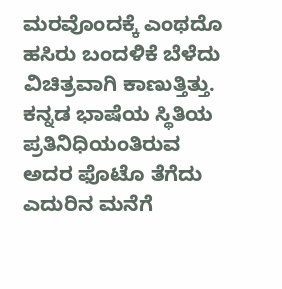ಮರವೊಂದಕ್ಕೆ ಎಂಥದೊ ಹಸಿರು ಬಂದಳಿಕೆ ಬೆಳೆದು ವಿಚಿತ್ರವಾಗಿ ಕಾಣುತ್ತಿತ್ತು. ಕನ್ನಡ ಭಾಷೆಯ ಸ್ಥಿತಿಯ ಪ್ರತಿನಿಧಿಯಂತಿರುವ ಅದರ ಫೊಟೊ ತೆಗೆದು ಎದುರಿನ ಮನೆಗೆ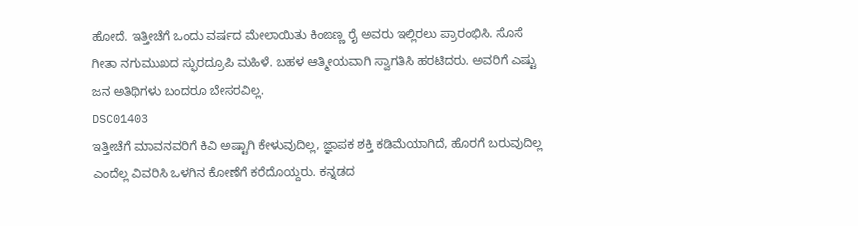ಹೋದೆ. ಇತ್ತೀಚೆಗೆ ಒಂದು ವರ್ಷದ ಮೇಲಾಯಿತು ಕಿಂಙಣ್ಣ ರೈ ಅವರು ಇಲ್ಲಿರಲು ಪ್ರಾರಂಭಿಸಿ. ಸೊಸೆ ಗೀತಾ ನಗುಮುಖದ ಸ್ಫುರದ್ರೂಪಿ ಮಹಿಳೆ. ಬಹಳ ಆತ್ಮೀಯವಾಗಿ ಸ್ವಾಗತಿಸಿ ಹರಟಿದರು. ಅವರಿಗೆ ಎಷ್ಟು ಜನ ಅತಿಥಿಗಳು ಬಂದರೂ ಬೇಸರವಿಲ್ಲ.
DSC01403
ಇತ್ತೀಚೆಗೆ ಮಾವನವರಿಗೆ ಕಿವಿ ಅಷ್ಟಾಗಿ ಕೇಳುವುದಿಲ್ಲ, ಜ್ಞಾಪಕ ಶಕ್ತಿ ಕಡಿಮೆಯಾಗಿದೆ, ಹೊರಗೆ ಬರುವುದಿಲ್ಲ ಎಂದೆಲ್ಲ ವಿವರಿಸಿ ಒಳಗಿನ ಕೋಣೆಗೆ ಕರೆದೊಯ್ದರು. ಕನ್ನಡದ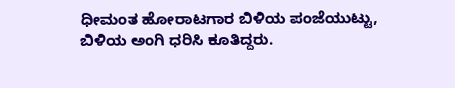ಧೀಮಂತ ಹೋರಾಟಗಾರ ಬಿಳಿಯ ಪಂಜೆಯುಟ್ಟು, ಬಿಳಿಯ ಅಂಗಿ ಧರಿಸಿ ಕೂತಿದ್ದರು.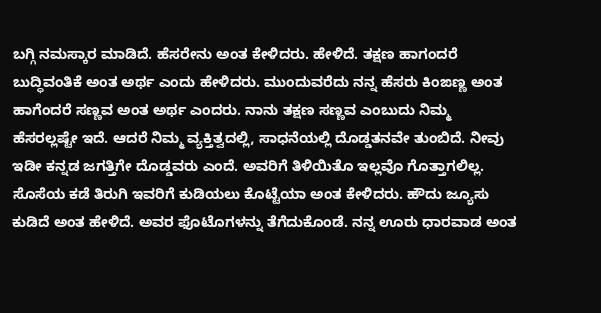ಬಗ್ಗಿ ನಮಸ್ಕಾರ ಮಾಡಿದೆ. ಹೆಸರೇನು ಅಂತ ಕೇಳಿದರು. ಹೇಳಿದೆ. ತಕ್ಷಣ ಹಾಗಂದರೆ ಬುದ್ಧಿವಂತಿಕೆ ಅಂತ ಅರ್ಥ ಎಂದು ಹೇಳಿದರು. ಮುಂದುವರೆದು ನನ್ನ ಹೆಸರು ಕಿಂಙಣ್ಣ ಅಂತ ಹಾಗೆಂದರೆ ಸಣ್ಣವ ಅಂತ ಅರ್ಥ ಎಂದರು. ನಾನು ತಕ್ಷಣ ಸಣ್ಣವ ಎಂಬುದು ನಿಮ್ಮ ಹೆಸರಲ್ಲಷ್ಟೇ ಇದೆ. ಆದರೆ ನಿಮ್ಮ ವ್ಯಕ್ತಿತ್ವದಲ್ಲಿ, ಸಾಧನೆಯಲ್ಲಿ ದೊಡ್ಡತನವೇ ತುಂಬಿದೆ. ನೀವು ಇಡೀ ಕನ್ನಡ ಜಗತ್ತಿಗೇ ದೊಡ್ಡವರು ಎಂದೆ. ಅವರಿಗೆ ತಿಳಿಯಿತೊ ಇಲ್ಲವೊ ಗೊತ್ತಾಗಲಿಲ್ಲ. ಸೊಸೆಯ ಕಡೆ ತಿರುಗಿ ಇವರಿಗೆ ಕುಡಿಯಲು ಕೊಟ್ಟೆಯಾ ಅಂತ ಕೇಳಿದರು. ಹೌದು ಜ್ಯೂಸು ಕುಡಿದೆ ಅಂತ ಹೇಳಿದೆ. ಅವರ ಫೊಟೊಗಳನ್ನು ತೆಗೆದುಕೊಂಡೆ. ನನ್ನ ಊರು ಧಾರವಾಡ ಅಂತ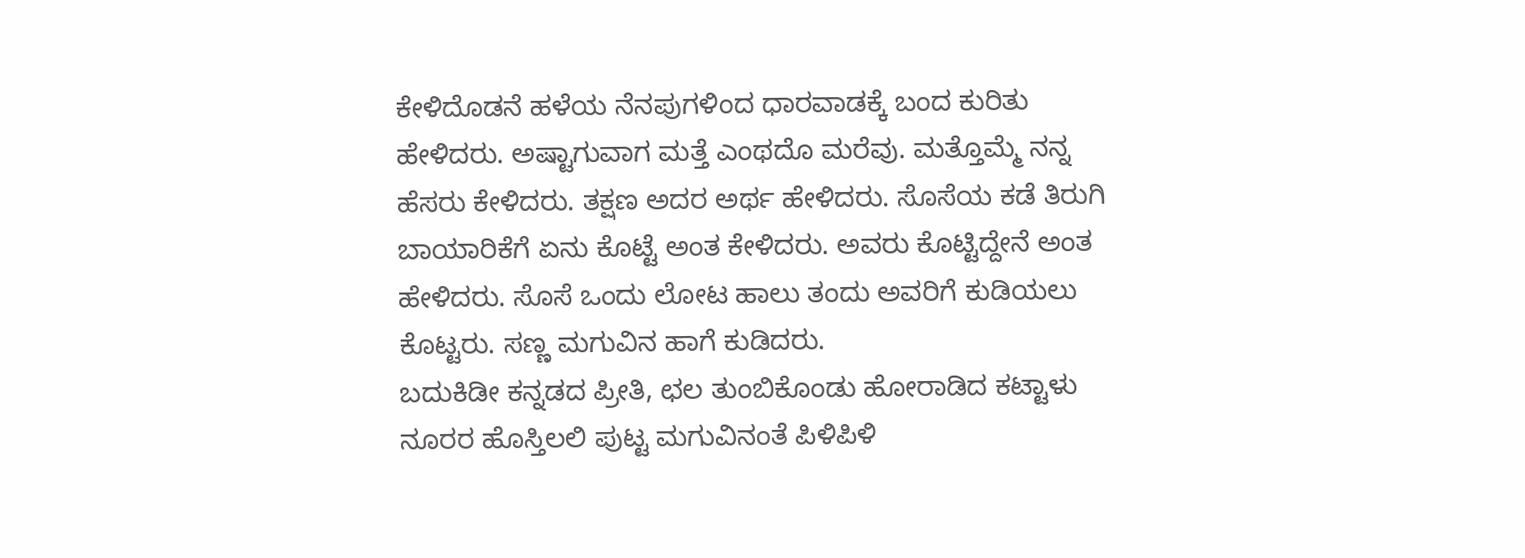ಕೇಳಿದೊಡನೆ ಹಳೆಯ ನೆನಪುಗಳಿಂದ ಧಾರವಾಡಕ್ಕೆ ಬಂದ ಕುರಿತು ಹೇಳಿದರು. ಅಷ್ಟಾಗುವಾಗ ಮತ್ತೆ ಎಂಥದೊ ಮರೆವು. ಮತ್ತೊಮ್ಮೆ ನನ್ನ ಹೆಸರು ಕೇಳಿದರು. ತಕ್ಷಣ ಅದರ ಅರ್ಥ ಹೇಳಿದರು. ಸೊಸೆಯ ಕಡೆ ತಿರುಗಿ ಬಾಯಾರಿಕೆಗೆ ಏನು ಕೊಟ್ಟೆ ಅಂತ ಕೇಳಿದರು. ಅವರು ಕೊಟ್ಟಿದ್ದೇನೆ ಅಂತ ಹೇಳಿದರು. ಸೊಸೆ ಒಂದು ಲೋಟ ಹಾಲು ತಂದು ಅವರಿಗೆ ಕುಡಿಯಲು ಕೊಟ್ಟರು. ಸಣ್ಣ ಮಗುವಿನ ಹಾಗೆ ಕುಡಿದರು.
ಬದುಕಿಡೀ ಕನ್ನಡದ ಪ್ರೀತಿ, ಛಲ ತುಂಬಿಕೊಂಡು ಹೋರಾಡಿದ ಕಟ್ಟಾಳು ನೂರರ ಹೊಸ್ತಿಲಲಿ ಪುಟ್ಟ ಮಗುವಿನಂತೆ ಪಿಳಿಪಿಳಿ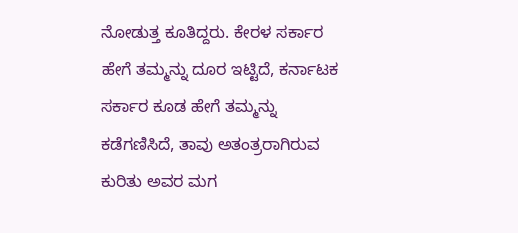ನೋಡುತ್ತ ಕೂತಿದ್ದರು. ಕೇರಳ ಸರ್ಕಾರ ಹೇಗೆ ತಮ್ಮನ್ನು ದೂರ ಇಟ್ಟಿದೆ, ಕರ್ನಾಟಕ ಸರ್ಕಾರ ಕೂಡ ಹೇಗೆ ತಮ್ಮನ್ನು ಕಡೆಗಣಿಸಿದೆ, ತಾವು ಅತಂತ್ರರಾಗಿರುವ ಕುರಿತು ಅವರ ಮಗ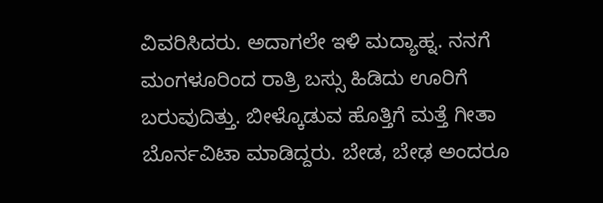ವಿವರಿಸಿದರು. ಅದಾಗಲೇ ಇಳಿ ಮದ್ಯಾಹ್ನ. ನನಗೆ ಮಂಗಳೂರಿಂದ ರಾತ್ರಿ ಬಸ್ಸು ಹಿಡಿದು ಊರಿಗೆ ಬರುವುದಿತ್ತು. ಬೀಳ್ಕೊಡುವ ಹೊತ್ತಿಗೆ ಮತ್ತೆ ಗೀತಾ ಬೊರ್ನವಿಟಾ ಮಾಡಿದ್ದರು. ಬೇಡ, ಬೇಢ ಅಂದರೂ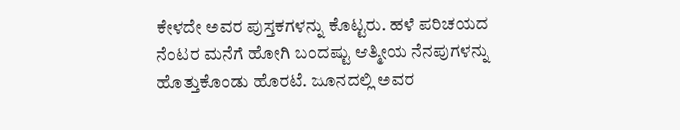ಕೇಳದೇ ಅವರ ಪುಸ್ತಕಗಳನ್ನು ಕೊಟ್ಟರು. ಹಳೆ ಪರಿಚಯದ ನೆಂಟರ ಮನೆಗೆ ಹೋಗಿ ಬಂದಷ್ಟು ಆತ್ಮೀಯ ನೆನಪುಗಳನ್ನು ಹೊತ್ತುಕೊಂಡು ಹೊರಟೆ. ಜೂನದಲ್ಲಿ ಅವರ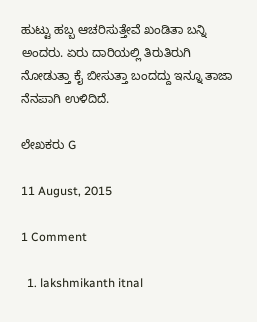ಹುಟ್ಟು ಹಬ್ಬ ಆಚರಿಸುತ್ತೇವೆ ಖಂಡಿತಾ ಬನ್ನಿ ಅಂದರು. ಏರು ದಾರಿಯಲ್ಲಿ ತಿರುತಿರುಗಿ ನೋಡುತ್ತಾ ಕೈ ಬೀಸುತ್ತಾ ಬಂದದ್ದು ಇನ್ನೂ ತಾಜಾ ನೆನಪಾಗಿ ಉಳಿದಿದೆ.

ಲೇಖಕರು G

11 August, 2015

1 Comment

  1. lakshmikanth itnal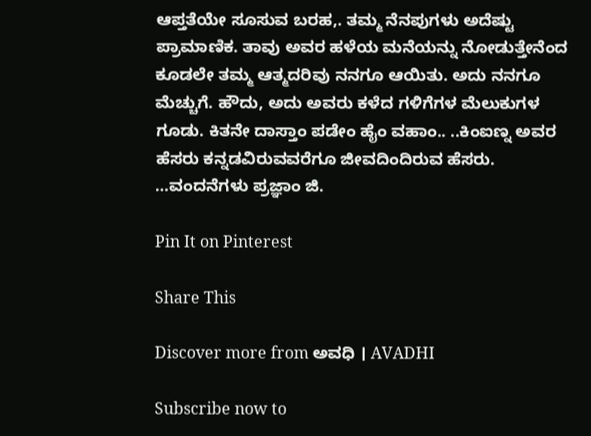ಆಪ್ತತೆಯೇ ಸೂಸುವ ಬರಹ,. ತಮ್ಮ ನೆನಪುಗಳು ಅದೆಷ್ಟು ಪ್ರಾಮಾಣಿಕ. ತಾವು ಅವರ ಹಳೆಯ ಮನೆಯನ್ನು ನೋಡುತ್ತೇನೆಂದ ಕೂಡಲೇ ತಮ್ಮ ಆತ್ಮದರಿವು ನನಗೂ ಆಯಿತು. ಅದು ನನಗೂ ಮೆಚ್ಚುಗೆ. ಹೌದು, ಅದು ಅವರು ಕಳೆದ ಗಳಿಗೆಗಳ ಮೆಲುಕುಗಳ ಗೂಡು. ಕಿತನೇ ದಾಸ್ತಾಂ ಪಡೇಂ ಹೈಂ ವಹಾಂ.. ..ಕಿಂಐಣ್ನ ಅವರ ಹೆಸರು ಕನ್ನಡವಿರುವವರೆಗೂ ಜೀವದಿಂದಿರುವ ಹೆಸರು. …ವಂದನೆಗಳು ಪ್ರಜ್ಞಾಂ ಜಿ.

Pin It on Pinterest

Share This

Discover more from ಅವಧಿ । AVADHI

Subscribe now to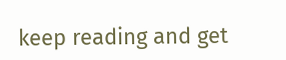keep reading and get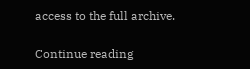access to the full archive.

Continue reading